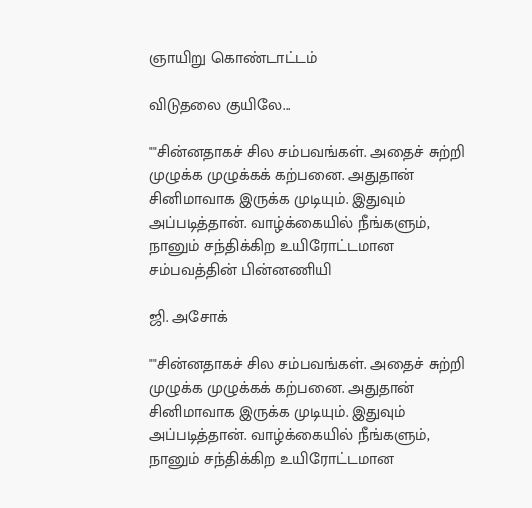ஞாயிறு கொண்டாட்டம்

விடுதலை குயிலே...

""சின்னதாகச் சில சம்பவங்கள். அதைச் சுற்றி முழுக்க முழுக்கக் கற்பனை. அதுதான் சினிமாவாக இருக்க முடியும். இதுவும் அப்படித்தான். வாழ்க்கையில் நீங்களும், நானும் சந்திக்கிற உயிரோட்டமான சம்பவத்தின் பின்னணியி

ஜி. அசோக்

""சின்னதாகச் சில சம்பவங்கள். அதைச் சுற்றி முழுக்க முழுக்கக் கற்பனை. அதுதான் சினிமாவாக இருக்க முடியும். இதுவும் அப்படித்தான். வாழ்க்கையில் நீங்களும், நானும் சந்திக்கிற உயிரோட்டமான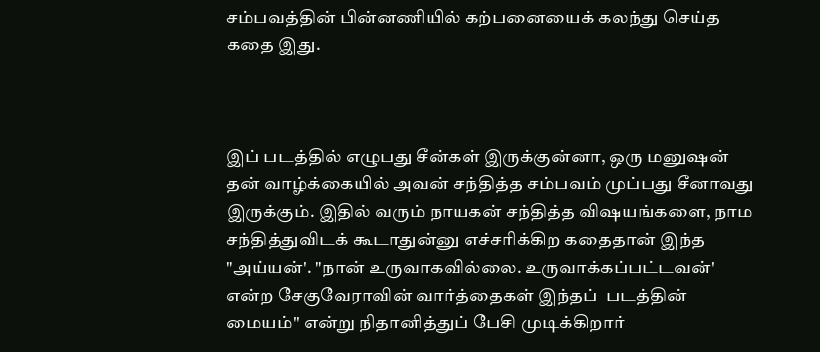சம்பவத்தின் பின்னணியில் கற்பனையைக் கலந்து செய்த  கதை இது.



இப் படத்தில் எழுபது சீன்கள் இருக்குன்னா, ஒரு மனுஷன் தன் வாழ்க்கையில் அவன் சந்தித்த சம்பவம் முப்பது சீனாவது இருக்கும். இதில் வரும் நாயகன் சந்தித்த விஷயங்களை, நாம சந்தித்துவிடக் கூடாதுன்னு எச்சரிக்கிற கதைதான் இந்த "அய்யன்'. "நான் உருவாகவில்லை. உருவாக்கப்பட்டவன்' என்ற சேகுவேராவின் வார்த்தைகள் இந்தப்  படத்தின் மையம்'' என்று நிதானித்துப் பேசி முடிக்கிறார்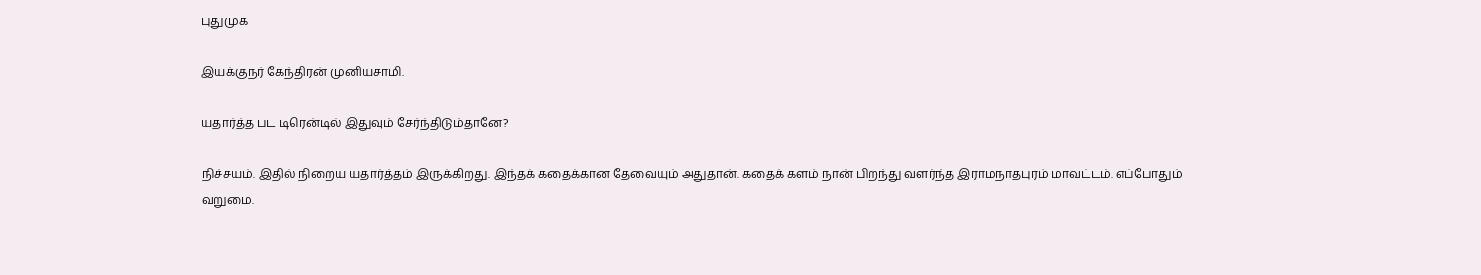புதுமுக

இயக்குநர் கேந்திரன் முனியசாமி.

யதார்த்த பட டிரென்டில் இதுவும் சேர்ந்திடும்தானே?

நிச்சயம். இதில் நிறைய யதார்த்தம் இருக்கிறது. இந்தக் கதைக்கான தேவையும் அதுதான். கதைக் களம் நான் பிறந்து வளர்ந்த இராமநாதபுரம் மாவட்டம். எப்போதும் வறுமை.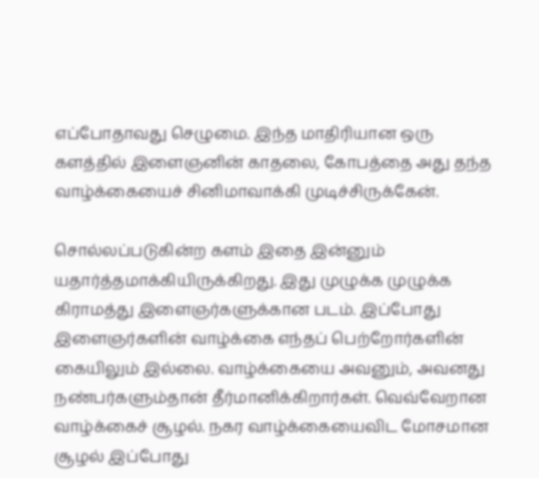எப்போதாவது செழுமை. இந்த மாதிரியான ஒரு களத்தில் இளைஞனின் காதலை, கோபத்தை அது தந்த வாழ்க்கையைச் சினிமாவாக்கி முடிச்சிருக்கேன்.

சொல்லப்படுகின்ற களம் இதை இன்னும் யதார்த்தமாக்கியிருக்கிறது. இது முழுக்க முழுக்க கிராமத்து இளைஞர்களுக்கான படம். இப்போது இளைஞர்களின் வாழ்க்கை எந்தப் பெற்றோர்களின் கையிலும் இல்லை. வாழ்க்கையை அவனும், அவனது நண்பர்களும்தான் தீர்மானிக்கிறார்கள். வெவ்வேறான வாழ்க்கைச் சூழல். நகர வாழ்க்கையைவிட மோசமான சூழல் இப்போது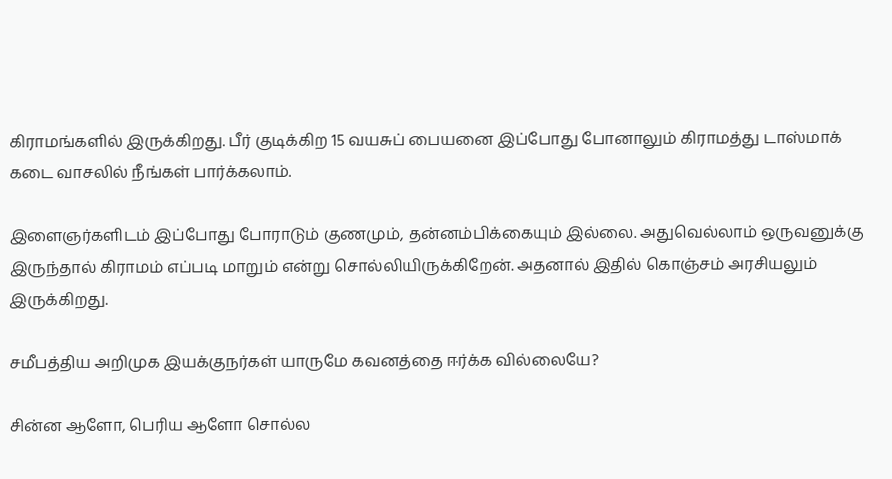கிராமங்களில் இருக்கிறது. பீர் குடிக்கிற 15 வயசுப் பையனை இப்போது போனாலும் கிராமத்து டாஸ்மாக் கடை வாசலில் நீங்கள் பார்க்கலாம்.

இளைஞர்களிடம் இப்போது போராடும் குணமும், தன்னம்பிக்கையும் இல்லை. அதுவெல்லாம் ஒருவனுக்கு இருந்தால் கிராமம் எப்படி மாறும் என்று சொல்லியிருக்கிறேன். அதனால் இதில் கொஞ்சம் அரசியலும் இருக்கிறது.

சமீபத்திய அறிமுக இயக்குநர்கள் யாருமே கவனத்தை ஈர்க்க வில்லையே?

சின்ன ஆளோ, பெரிய ஆளோ சொல்ல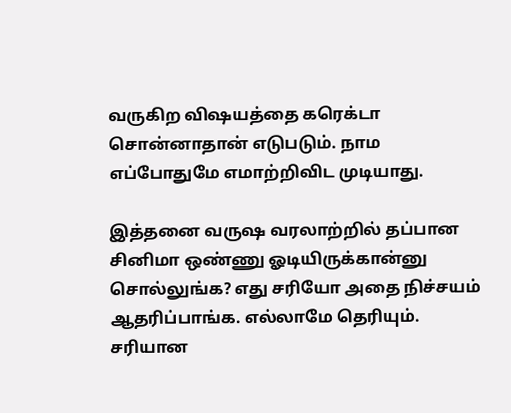வருகிற விஷயத்தை கரெக்டா சொன்னாதான் எடுபடும். நாம எப்போதுமே எமாற்றிவிட முடியாது.

இத்தனை வருஷ வரலாற்றில் தப்பான சினிமா ஒண்ணு ஓடியிருக்கான்னு சொல்லுங்க? எது சரியோ அதை நிச்சயம் ஆதரிப்பாங்க. எல்லாமே தெரியும். சரியான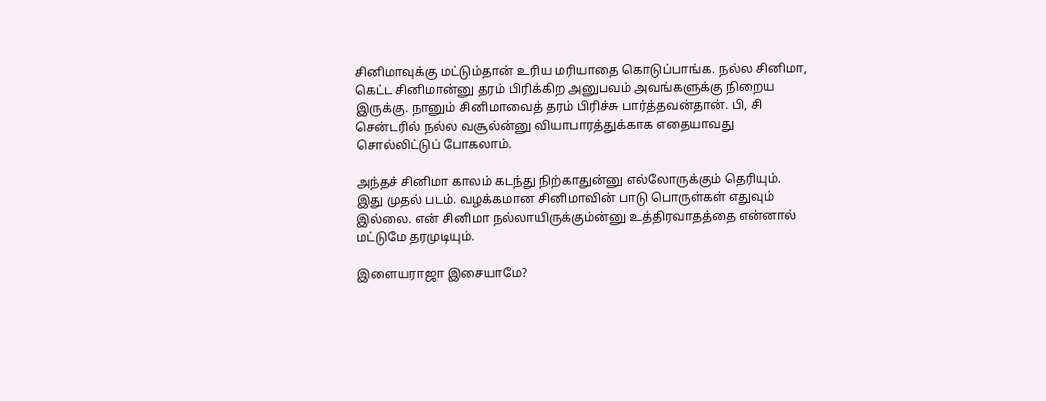சினிமாவுக்கு மட்டும்தான் உரிய மரியாதை கொடுப்பாங்க. நல்ல சினிமா, கெட்ட சினிமான்னு தரம் பிரிக்கிற அனுபவம் அவங்களுக்கு நிறைய இருக்கு. நானும் சினிமாவைத் தரம் பிரிச்சு பார்த்தவன்தான். பி, சி சென்டரில் நல்ல வசூல்ன்னு வியாபாரத்துக்காக எதையாவது சொல்லிட்டுப் போகலாம்.

அந்தச் சினிமா காலம் கடந்து நிற்காதுன்னு எல்லோருக்கும் தெரியும். இது முதல் படம். வழக்கமான சினிமாவின் பாடு பொருள்கள் எதுவும் இல்லை. என் சினிமா நல்லாயிருக்கும்ன்னு உத்திரவாதத்தை என்னால் மட்டுமே தரமுடியும்.

இளையராஜா இசையாமே?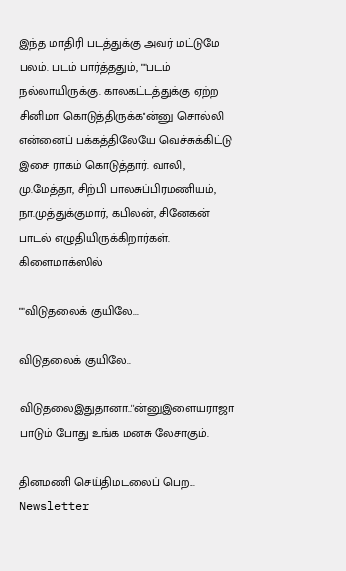இந்த மாதிரி படத்துக்கு அவர் மட்டுமே பலம். படம் பார்த்ததும், ""படம் நல்லாயிருக்கு. காலகட்டத்துக்கு ஏற்ற சினிமா கொடுத்திருக்க''ன்னு சொல்லி என்னைப் பக்கத்திலேயே வெச்சுக்கிட்டு இசை ராகம் கொடுத்தார். வாலி, மு.மேத்தா, சிற்பி பாலசுப்பிரமணியம், நா.முத்துக்குமார், கபிலன், சினேகன் பாடல் எழுதியிருக்கிறார்கள். கிளைமாக்ஸில்

""விடுதலைக் குயிலே...

விடுதலைக் குயிலே..

விடுதலைஇதுதானா..''ன்னுஇளையராஜா பாடும் போது உங்க மனசு லேசாகும்.

தினமணி செய்திமடலைப் பெற... Newsletter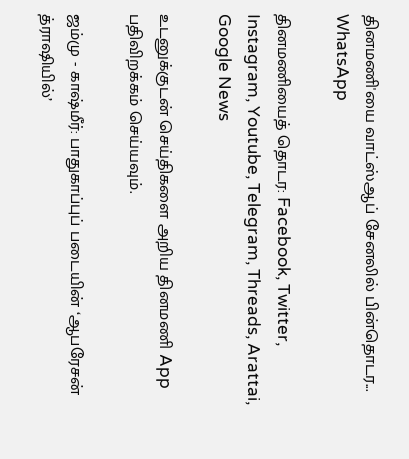தினமணி'யை வாட்ஸ்ஆப் சேனலில் பின்தொடர... WhatsApp

தினமணியைத் தொடர: Facebook, Twitter, Instagram, Youtube, Telegram, Threads, Arattai, Google News

உடனுக்குடன் செய்திகளை அறிய தினமணி App பதிவிறக்கம் செய்யவும்.

ஜம்மு - காஷ்மீர்: பாதுகாப்புப் படையின் ‘ஆபரேசன் த்ராஷியில்’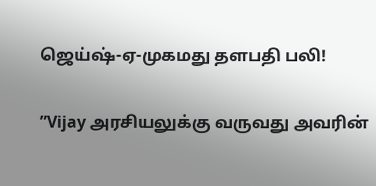ஜெய்ஷ்-ஏ-முகமது தளபதி பலி!

”Vijay அரசியலுக்கு வருவது அவரின்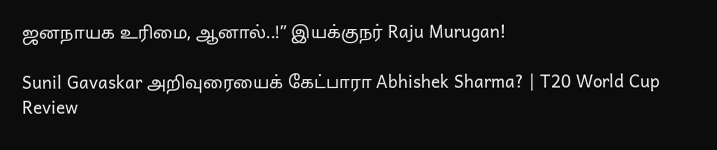ஜனநாயக உரிமை, ஆனால்..!” இயக்குநர் Raju Murugan!

Sunil Gavaskar அறிவுரையைக் கேட்பாரா Abhishek Sharma? | T20 World Cup Review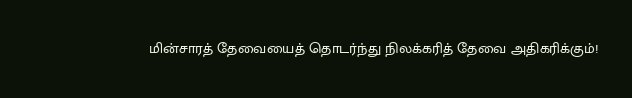மின்சாரத் தேவையைத் தொடர்ந்து நிலக்கரித் தேவை அதிகரிக்கும்!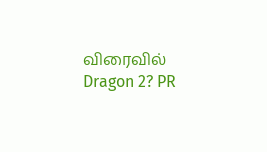விரைவில் Dragon 2? PR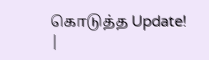கொடுத்த Update! |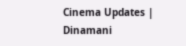Cinema Updates | Dinamani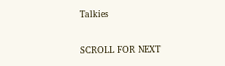Talkies

SCROLL FOR NEXT